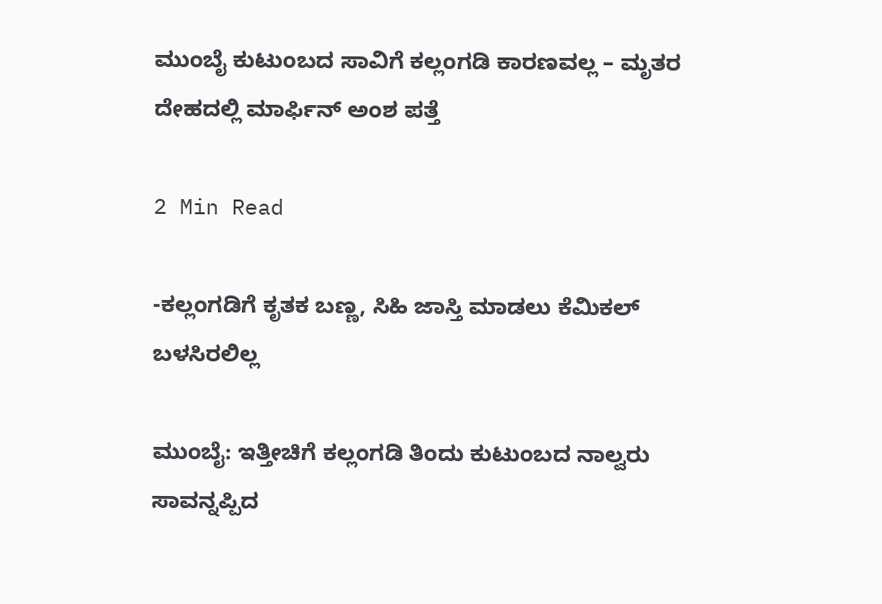ಮುಂಬೈ ಕುಟುಂಬದ ಸಾವಿಗೆ ಕಲ್ಲಂಗಡಿ ಕಾರಣವಲ್ಲ – ಮೃತರ ದೇಹದಲ್ಲಿ ಮಾರ್ಫಿನ್ ಅಂಶ ಪತ್ತೆ

2 Min Read

-ಕಲ್ಲಂಗಡಿಗೆ ಕೃತಕ ಬಣ್ಣ, ಸಿಹಿ ಜಾಸ್ತಿ ಮಾಡಲು ಕೆಮಿಕಲ್ ಬಳಸಿರಲಿಲ್ಲ

ಮುಂಬೈ: ಇತ್ತೀಚಿಗೆ ಕಲ್ಲಂಗಡಿ ತಿಂದು ಕುಟುಂಬದ ನಾಲ್ವರು ಸಾವನ್ನಪ್ಪಿದ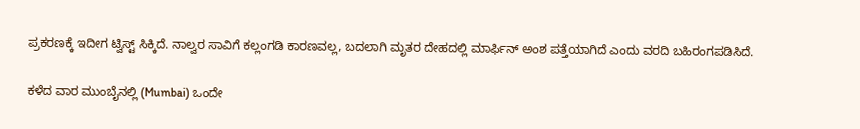ಪ್ರಕರಣಕ್ಕೆ ಇದೀಗ ಟ್ವಿಸ್ಟ್ ಸಿಕ್ಕಿದೆ. ನಾಲ್ವರ ಸಾವಿಗೆ ಕಲ್ಲಂಗಡಿ ಕಾರಣವಲ್ಲ, ಬದಲಾಗಿ ಮೃತರ ದೇಹದಲ್ಲಿ ಮಾರ್ಫಿನ್ ಅಂಶ ಪತ್ತೆಯಾಗಿದೆ ಎಂದು ವರದಿ ಬಹಿರಂಗಪಡಿಸಿದೆ.

ಕಳೆದ ವಾರ ಮುಂಬೈನಲ್ಲಿ (Mumbai) ಒಂದೇ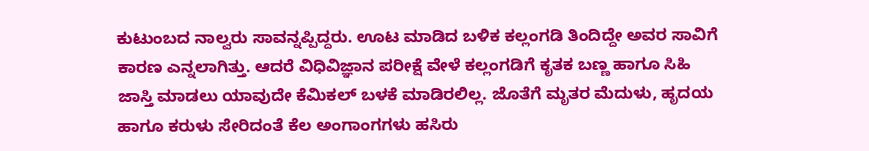ಕುಟುಂಬದ ನಾಲ್ವರು ಸಾವನ್ನಪ್ಪಿದ್ದರು. ಊಟ ಮಾಡಿದ ಬಳಿಕ ಕಲ್ಲಂಗಡಿ ತಿಂದಿದ್ದೇ ಅವರ ಸಾವಿಗೆ ಕಾರಣ ಎನ್ನಲಾಗಿತ್ತು. ಆದರೆ ವಿಧಿವಿಜ್ಞಾನ ಪರೀಕ್ಷೆ ವೇಳೆ ಕಲ್ಲಂಗಡಿಗೆ ಕೃತಕ ಬಣ್ಣ ಹಾಗೂ ಸಿಹಿ ಜಾಸ್ತಿ ಮಾಡಲು ಯಾವುದೇ ಕೆಮಿಕಲ್ ಬಳಕೆ ಮಾಡಿರಲಿಲ್ಲ. ಜೊತೆಗೆ ಮೃತರ ಮೆದುಳು, ಹೃದಯ ಹಾಗೂ ಕರುಳು ಸೇರಿದಂತೆ ಕೆಲ ಅಂಗಾಂಗಗಳು ಹಸಿರು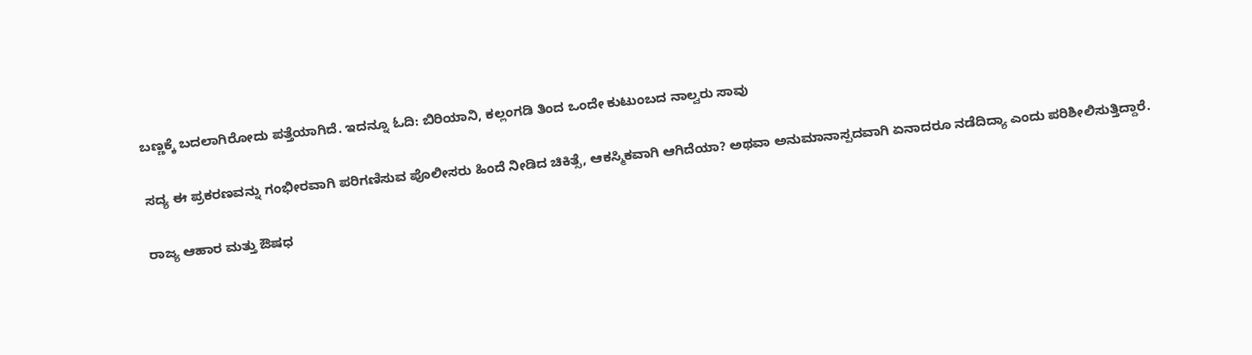ಬಣ್ಣಕ್ಕೆ ಬದಲಾಗಿರೋದು ಪತ್ತೆಯಾಗಿದೆ. ಇದನ್ನೂ ಓದಿ: ಬಿರಿಯಾನಿ, ಕಲ್ಲಂಗಡಿ ತಿಂದ ಒಂದೇ ಕುಟುಂಬದ ನಾಲ್ವರು ಸಾವು

ಸದ್ಯ ಈ ಪ್ರಕರಣವನ್ನು ಗಂಭೀರವಾಗಿ ಪರಿಗಣಿಸುವ ಪೊಲೀಸರು ಹಿಂದೆ ನೀಡಿದ ಚಿಕಿತ್ಸೆ, ಆಕಸ್ಮಿಕವಾಗಿ ಆಗಿದೆಯಾ? ಅಥವಾ ಅನುಮಾನಾಸ್ಪದವಾಗಿ ಏನಾದರೂ ನಡೆದಿದ್ಯಾ ಎಂದು ಪರಿಶೀಲಿಸುತ್ತಿದ್ದಾರೆ.

ರಾಜ್ಯ ಆಹಾರ ಮತ್ತು ಔಷಧ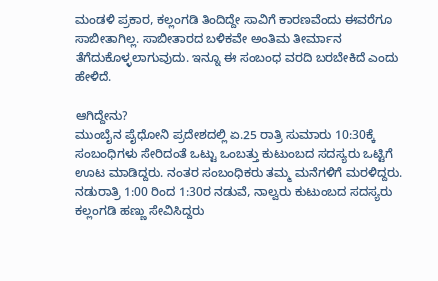ಮಂಡಳಿ ಪ್ರಕಾರ, ಕಲ್ಲಂಗಡಿ ತಿಂದಿದ್ದೇ ಸಾವಿಗೆ ಕಾರಣವೆಂದು ಈವರೆಗೂ ಸಾಬೀತಾಗಿಲ್ಲ. ಸಾಬೀತಾರದ ಬಳಿಕವೇ ಅಂತಿಮ ತೀರ್ಮಾನ ತೆಗೆದುಕೊಳ್ಳಲಾಗುವುದು. ಇನ್ನೂ ಈ ಸಂಬಂಧ ವರದಿ ಬರಬೇಕಿದೆ ಎಂದು ಹೇಳಿದೆ.

ಆಗಿದ್ದೇನು?
ಮುಂಬೈನ ಪೈಧೋನಿ ಪ್ರದೇಶದಲ್ಲಿ ಏ.25 ರಾತ್ರಿ ಸುಮಾರು 10:30ಕ್ಕೆ ಸಂಬಂಧಿಗಳು ಸೇರಿದಂತೆ ಒಟ್ಟು ಒಂಬತ್ತು ಕುಟುಂಬದ ಸದಸ್ಯರು ಒಟ್ಟಿಗೆ ಊಟ ಮಾಡಿದ್ದರು. ನಂತರ ಸಂಬಂಧಿಕರು ತಮ್ಮ ಮನೆಗಳಿಗೆ ಮರಳಿದ್ದರು. ನಡುರಾತ್ರಿ 1:00 ರಿಂದ 1:30ರ ನಡುವೆ, ನಾಲ್ವರು ಕುಟುಂಬದ ಸದಸ್ಯರು ಕಲ್ಲಂಗಡಿ ಹಣ್ಣು ಸೇವಿಸಿದ್ದರು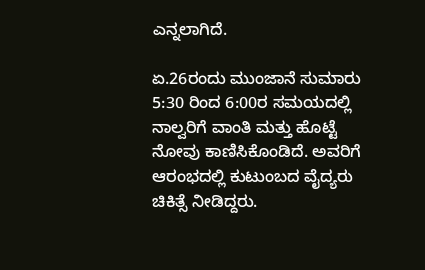ಎನ್ನಲಾಗಿದೆ.

ಏ.26ರಂದು ಮುಂಜಾನೆ ಸುಮಾರು 5:30 ರಿಂದ 6:00ರ ಸಮಯದಲ್ಲಿ ನಾಲ್ವರಿಗೆ ವಾಂತಿ ಮತ್ತು ಹೊಟ್ಟೆ ನೋವು ಕಾಣಿಸಿಕೊಂಡಿದೆ. ಅವರಿಗೆ ಆರಂಭದಲ್ಲಿ ಕುಟುಂಬದ ವೈದ್ಯರು ಚಿಕಿತ್ಸೆ ನೀಡಿದ್ದರು.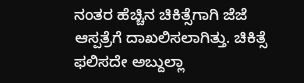ನಂತರ ಹೆಚ್ಚಿನ ಚಿಕಿತ್ಸೆಗಾಗಿ ಜೆಜೆ ಆಸ್ಪತ್ರೆಗೆ ದಾಖಲಿಸಲಾಗಿತ್ತು. ಚಿಕಿತ್ಸೆ ಫಲಿಸದೇ ಅಬ್ದುಲ್ಲಾ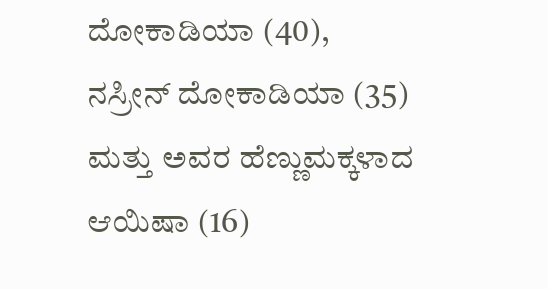ದೋಕಾಡಿಯಾ (40), ನಸ್ರೀನ್ ದೋಕಾಡಿಯಾ (35) ಮತ್ತು ಅವರ ಹೆಣ್ಣುಮಕ್ಕಳಾದ ಆಯಿಷಾ (16)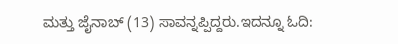ಮತ್ತು ಜೈನಾಬ್ (13) ಸಾವನ್ನಪ್ಪಿದ್ದರು.ಇದನ್ನೂ ಓದಿ: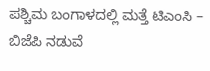ಪಶ್ಚಿಮ ಬಂಗಾಳದಲ್ಲಿ ಮತ್ತೆ ಟಿಎಂಸಿ – ಬಿಜೆಪಿ ನಡುವೆ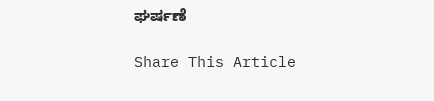ಘರ್ಷಣೆ

Share This Article